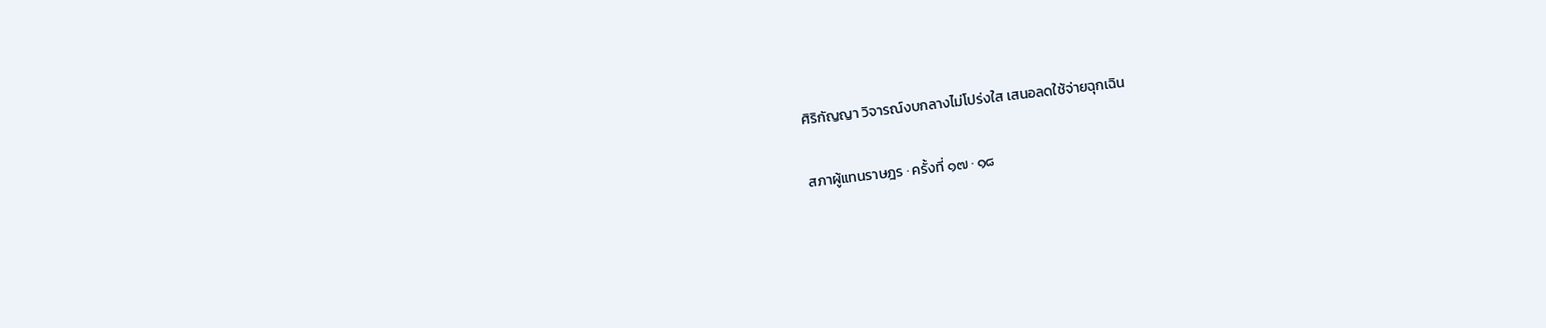ศิริกัญญา วิจารณ์งบกลางไม่โปร่งใส เสนอลดใช้จ่ายฉุกเฉิน

สภาผู้แทนราษฎร · ครั้งที่ ๑๗ · ๑๘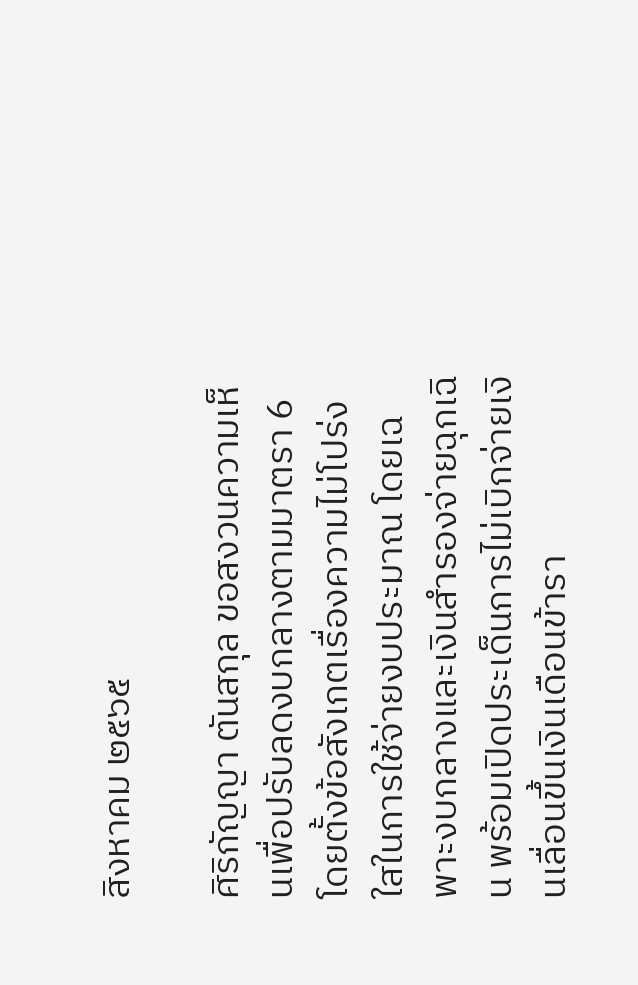สิงหาคม ๒๕๖๕

ศิริกัญญา ตันสกุล ขอสงวนความเห็นเพื่อปรับลดงบกลางตามมาตรา 6 โดยตั้งข้อสังเกตเรื่องความไม่โปร่งใสในการใช้จ่ายงบประมาณ โดยเฉพาะงบกลางและเงินสำรองจ่ายฉุกเฉิน พร้อมเปิดประเด็นการไม่เบิกจ่ายเงินเลื่อนขึ้นเงินเดือนข้ารา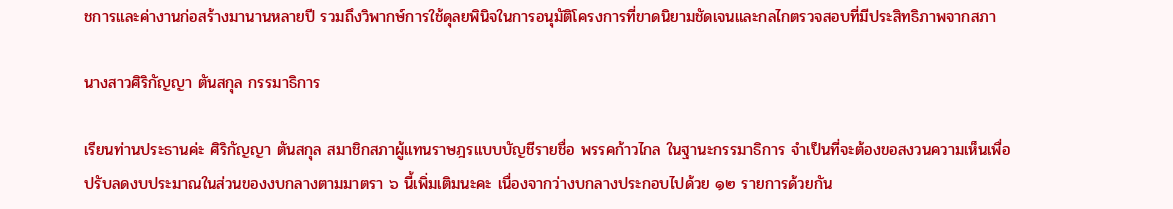ชการและค่างานก่อสร้างมานานหลายปี รวมถึงวิพากษ์การใช้ดุลยพินิจในการอนุมัติโครงการที่ขาดนิยามชัดเจนและกลไกตรวจสอบที่มีประสิทธิภาพจากสภา

นางสาวศิริกัญญา ตันสกุล กรรมาธิการ

เรียนท่านประธานค่ะ ศิริกัญญา ตันสกุล สมาชิกสภาผู้แทนราษฎรแบบบัญชีรายชื่อ พรรคก้าวไกล ในฐานะกรรมาธิการ จำเป็นที่จะต้องขอสงวนความเห็นเพื่อปรับลดงบประมาณในส่วนของงบกลางตามมาตรา ๖ นี้เพิ่มเติมนะคะ เนื่องจากว่างบกลางประกอบไปด้วย ๑๒ รายการด้วยกัน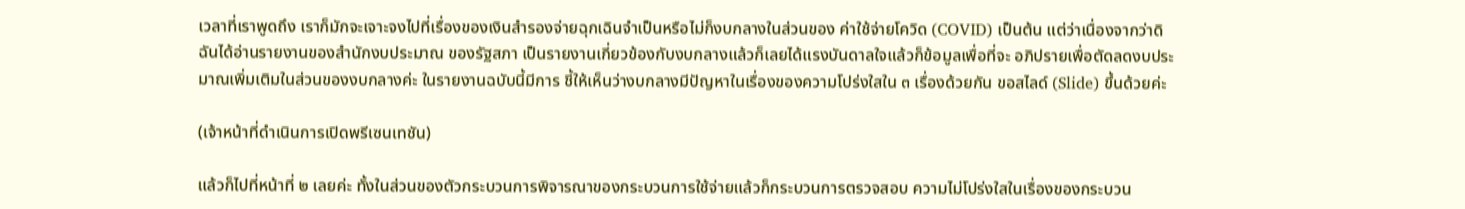เวลาที่เราพูดถึง เราก็มักจะเจาะจงไปที่เรื่องของเงินสำรองจ่ายฉุกเฉินจำเป็นหรือไม่ก็งบกลางในส่วนของ ค่าใช้จ่ายโควิด (COVID) เป็นต้น แต่ว่าเนื่องจากว่าดิฉันได้อ่านรายงานของสำนักงบประมาณ ของรัฐสภา เป็นรายงานเกี่ยวข้องกับงบกลางแล้วก็เลยได้แรงบันดาลใจแล้วก็ข้อมูลเพื่อที่จะ อภิปรายเพื่อตัดลดงบประมาณเพิ่มเติมในส่วนของงบกลางค่ะ ในรายงานฉบับนี้มีการ ชี้ให้เห็นว่างบกลางมีปัญหาในเรื่องของความโปร่งใสใน ๓ เรื่องด้วยกัน ขอสไลด์ (Slide) ขึ้นด้วยค่ะ

(เจ้าหน้าที่ดำเนินการเปิดพรีเซนเทชัน)

แล้วก็ไปที่หน้าที่ ๒ เลยค่ะ ทั้งในส่วนของตัวกระบวนการพิจารณาของกระบวนการใช้จ่ายแล้วก็กระบวนการตรวจสอบ ความไม่โปร่งใสในเรื่องของกระบวน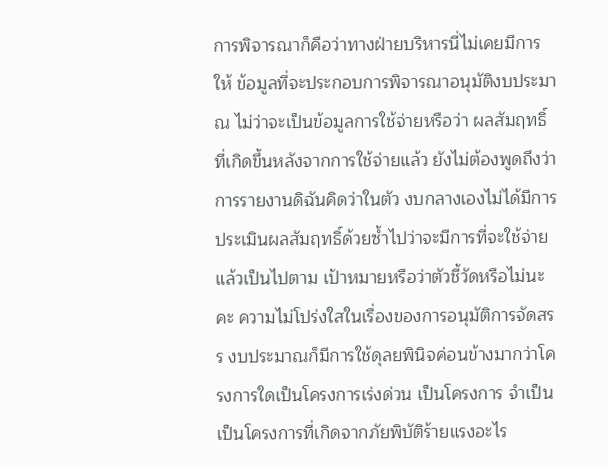การพิจารณาก็คือว่าทางฝ่ายบริหารนี่ไม่เคยมีการให้ ข้อมูลที่จะประกอบการพิจารณาอนุมัติงบประมาณ ไม่ว่าจะเป็นข้อมูลการใช้จ่ายหรือว่า ผลสัมฤทธิ์ที่เกิดขึ้นหลังจากการใช้จ่ายแล้ว ยังไม่ต้องพูดถึงว่าการรายงานดิฉันคิดว่าในตัว งบกลางเองไม่ได้มีการประเมินผลสัมฤทธิ์ด้วยซ้ำไปว่าจะมีการที่จะใช้จ่ายแล้วเป็นไปตาม เป้าหมายหรือว่าตัวชี้วัดหรือไม่นะคะ ความไม่โปร่งใสในเรื่องของการอนุมัติการจัดสรร งบประมาณก็มีการใช้ดุลยพินิจค่อนข้างมากว่าโครงการใดเป็นโครงการเร่งด่วน เป็นโครงการ จำเป็น เป็นโครงการที่เกิดจากภัยพิบัติร้ายแรงอะไร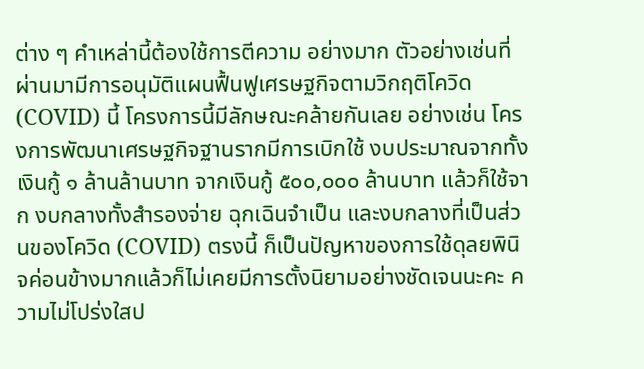ต่าง ๆ คำเหล่านี้ต้องใช้การตีความ อย่างมาก ตัวอย่างเช่นที่ผ่านมามีการอนุมัติแผนฟื้นฟูเศรษฐกิจตามวิกฤติโควิด (COVID) นี้ โครงการนี้มีลักษณะคล้ายกันเลย อย่างเช่น โครงการพัฒนาเศรษฐกิจฐานรากมีการเบิกใช้ งบประมาณจากทั้งเงินกู้ ๑ ล้านล้านบาท จากเงินกู้ ๕๐๐,๐๐๐ ล้านบาท แล้วก็ใช้จาก งบกลางทั้งสำรองจ่าย ฉุกเฉินจำเป็น และงบกลางที่เป็นส่วนของโควิด (COVID) ตรงนี้ ก็เป็นปัญหาของการใช้ดุลยพินิจค่อนข้างมากแล้วก็ไม่เคยมีการตั้งนิยามอย่างชัดเจนนะคะ ความไม่โปร่งใสป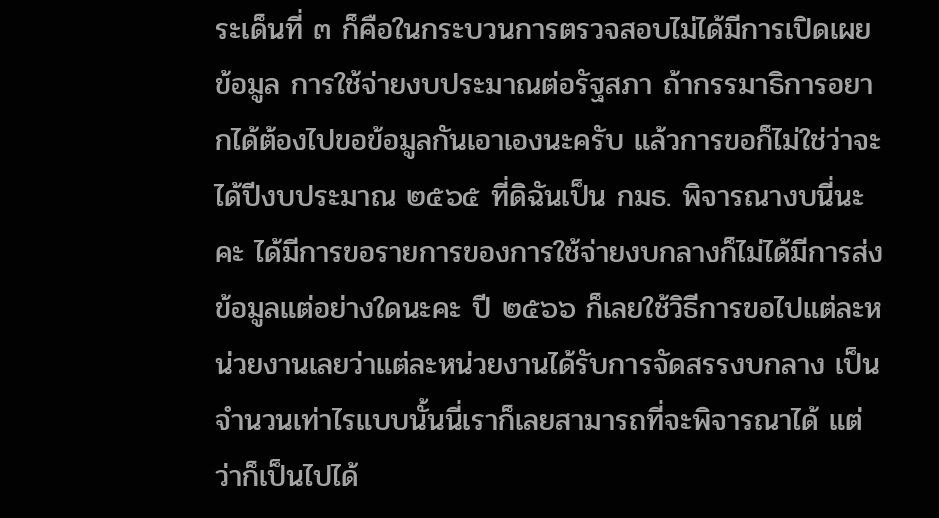ระเด็นที่ ๓ ก็คือในกระบวนการตรวจสอบไม่ได้มีการเปิดเผยข้อมูล การใช้จ่ายงบประมาณต่อรัฐสภา ถ้ากรรมาธิการอยากได้ต้องไปขอข้อมูลกันเอาเองนะครับ แล้วการขอก็ไม่ใช่ว่าจะได้ปีงบประมาณ ๒๕๖๕ ที่ดิฉันเป็น กมธ. พิจารณางบนี่นะคะ ได้มีการขอรายการของการใช้จ่ายงบกลางก็ไม่ได้มีการส่งข้อมูลแต่อย่างใดนะคะ ปี ๒๕๖๖ ก็เลยใช้วิธีการขอไปแต่ละหน่วยงานเลยว่าแต่ละหน่วยงานได้รับการจัดสรรงบกลาง เป็นจำนวนเท่าไรแบบนั้นนี่เราก็เลยสามารถที่จะพิจารณาได้ แต่ว่าก็เป็นไปได้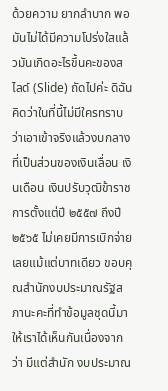ด้วยความ ยากลำบาก พอมันไม่ได้มีความโปร่งใสแล้วมันเกิดอะไรขึ้นคะของสไลด์ (Slide) ถัดไปค่ะ ดิฉันคิดว่าในที่นี้ไม่มีใครทราบว่าเอาเข้าจริงแล้วงบกลางที่เป็นส่วนของเงินเลื่อน เงินเดือน เงินปรับวุฒิข้าราชการตั้งแต่ปี ๒๕๕๗ ถึงปี ๒๕๖๕ ไม่เคยมีการเบิกจ่ายเลยแม้แต่บาทเดียว ขอบคุณสำนักงบประมาณรัฐสภานะคะที่ทำข้อมูลชุดนี้มาให้เราได้เห็นกันเนื่องจากว่า มีแต่สำนัก งบประมาณ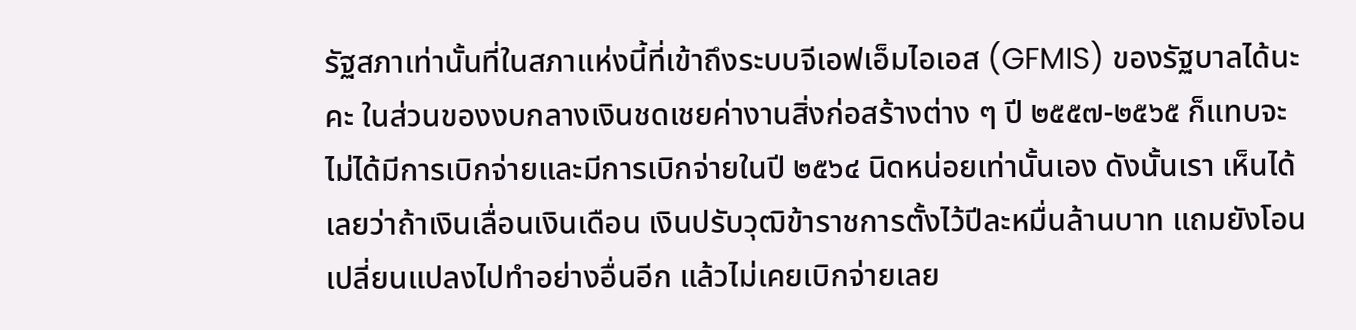รัฐสภาเท่านั้นที่ในสภาแห่งนี้ที่เข้าถึงระบบจีเอฟเอ็มไอเอส (GFMIS) ของรัฐบาลได้นะคะ ในส่วนของงบกลางเงินชดเชยค่างานสิ่งก่อสร้างต่าง ๆ ปี ๒๕๕๗-๒๕๖๕ ก็แทบจะไม่ได้มีการเบิกจ่ายและมีการเบิกจ่ายในปี ๒๕๖๔ นิดหน่อยเท่านั้นเอง ดังนั้นเรา เห็นได้เลยว่าถ้าเงินเลื่อนเงินเดือน เงินปรับวุฒิข้าราชการตั้งไว้ปีละหมื่นล้านบาท แถมยังโอน เปลี่ยนแปลงไปทำอย่างอื่นอีก แล้วไม่เคยเบิกจ่ายเลย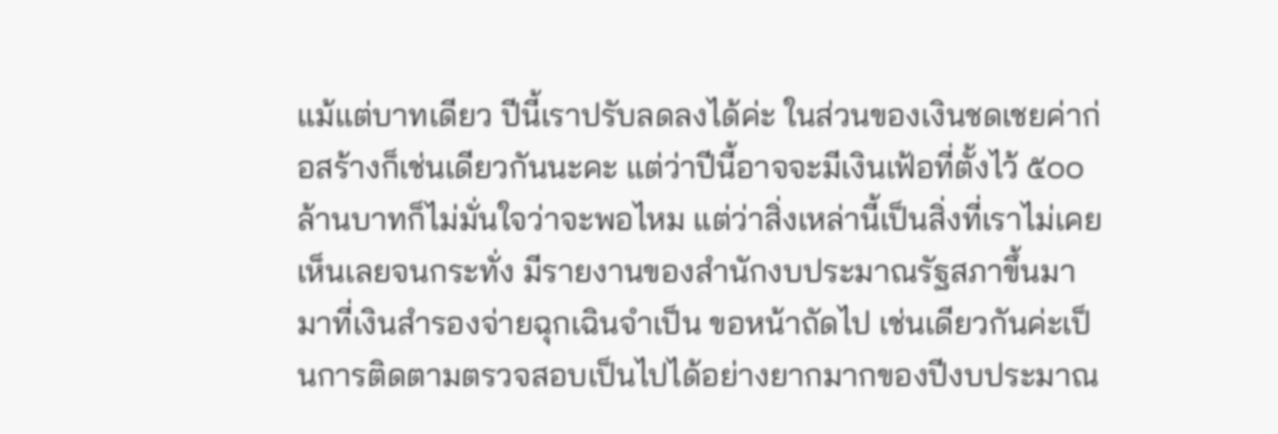แม้แต่บาทเดียว ปีนี้เราปรับลดลงได้ค่ะ ในส่วนของเงินชดเชยค่าก่อสร้างก็เช่นเดียวกันนะคะ แต่ว่าปีนี้อาจจะมีเงินเฟ้อที่ตั้งไว้ ๕๐๐ ล้านบาทก็ไม่มั่นใจว่าจะพอไหม แต่ว่าสิ่งเหล่านี้เป็นสิ่งที่เราไม่เคยเห็นเลยจนกระทั่ง มีรายงานของสำนักงบประมาณรัฐสภาขึ้นมา มาที่เงินสำรองจ่ายฉุกเฉินจำเป็น ขอหน้าถัดไป เช่นเดียวกันค่ะเป็นการติดตามตรวจสอบเป็นไปได้อย่างยากมากของปีงบประมาณ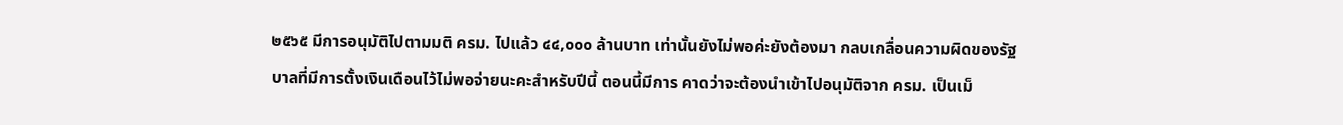๒๕๖๕ มีการอนุมัติไปตามมติ ครม. ไปแล้ว ๔๔,๐๐๐ ล้านบาท เท่านั้นยังไม่พอค่ะยังต้องมา กลบเกลื่อนความผิดของรัฐบาลที่มีการตั้งเงินเดือนไว้ไม่พอจ่ายนะคะสำหรับปีนี้ ตอนนี้มีการ คาดว่าจะต้องนำเข้าไปอนุมัติจาก ครม. เป็นเม็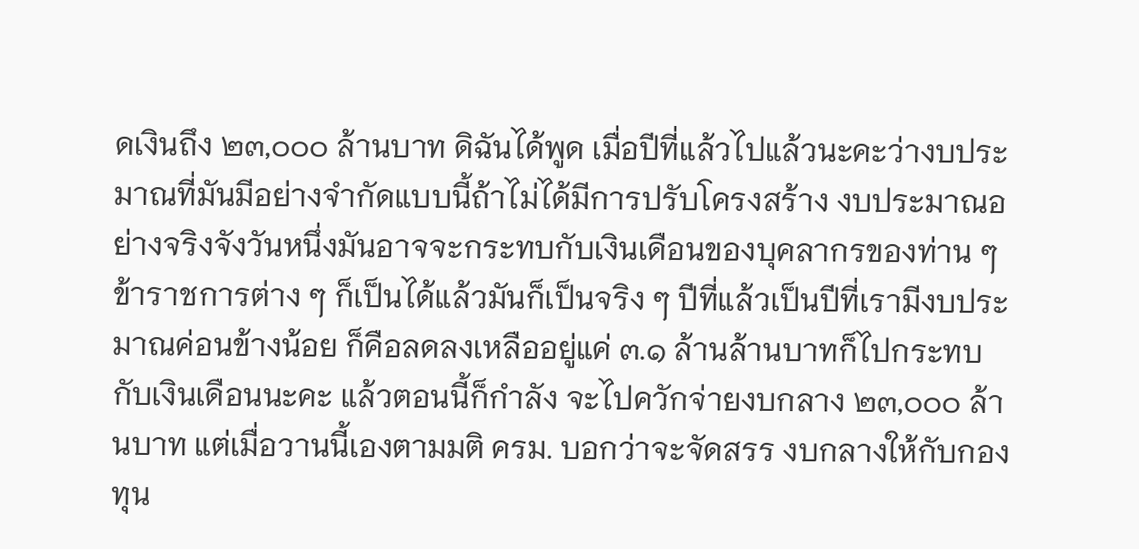ดเงินถึง ๒๓,๐๐๐ ล้านบาท ดิฉันได้พูด เมื่อปีที่แล้วไปแล้วนะคะว่างบประมาณที่มันมีอย่างจำกัดแบบนี้ถ้าไม่ได้มีการปรับโครงสร้าง งบประมาณอย่างจริงจังวันหนึ่งมันอาจจะกระทบกับเงินเดือนของบุคลากรของท่าน ๆ ข้าราชการต่าง ๆ ก็เป็นได้แล้วมันก็เป็นจริง ๆ ปีที่แล้วเป็นปีที่เรามีงบประมาณค่อนข้างน้อย ก็คือลดลงเหลืออยู่แค่ ๓.๑ ล้านล้านบาทก็ไปกระทบกับเงินเดือนนะคะ แล้วตอนนี้ก็กำลัง จะไปควักจ่ายงบกลาง ๒๓,๐๐๐ ล้านบาท แต่เมื่อวานนี้เองตามมติ ครม. บอกว่าจะจัดสรร งบกลางให้กับกองทุน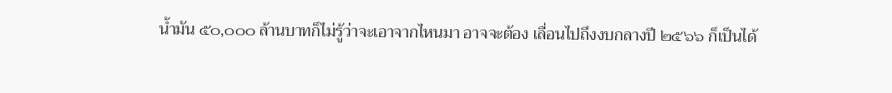น้ำมัน ๕๐,๐๐๐ ล้านบาทก็ไม่รู้ว่าจะเอาจากไหนมา อาจจะต้อง เลื่อนไปถึงงบกลางปี ๒๕๖๖ ก็เป็นได้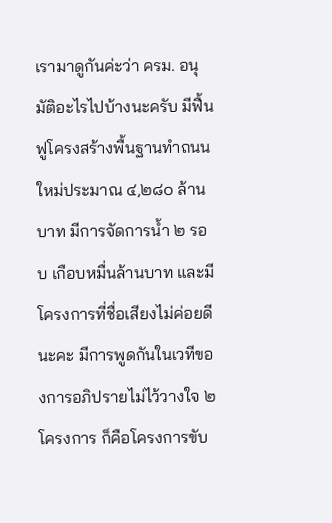เรามาดูกันค่ะว่า ครม. อนุมัติอะไรไปบ้างนะครับ มีฟื้นฟูโครงสร้างพื้นฐานทำถนนใหม่ประมาณ ๔,๒๘๐ ล้านบาท มีการจัดการน้ำ ๒ รอบ เกือบหมื่นล้านบาท และมีโครงการที่ชื่อเสียงไม่ค่อยดีนะคะ มีการพูดกันในเวทีของการอภิปรายไม่ไว้วางใจ ๒ โครงการ ก็คือโครงการขับ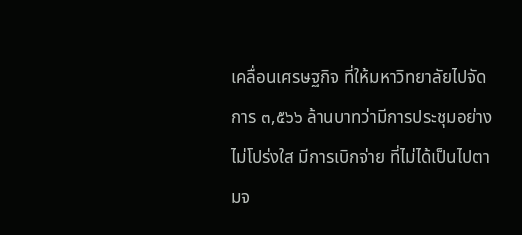เคลื่อนเศรษฐกิจ ที่ให้มหาวิทยาลัยไปจัดการ ๓,๕๖๖ ล้านบาทว่ามีการประชุมอย่างไม่โปร่งใส มีการเบิกจ่าย ที่ไม่ได้เป็นไปตามจ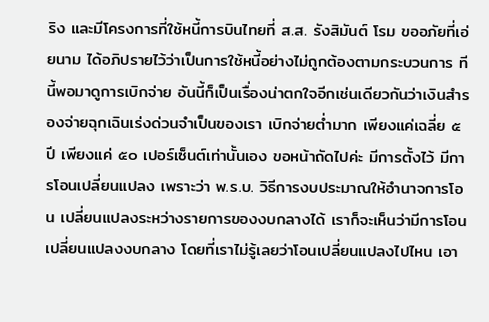ริง และมีโครงการที่ใช้หนี้การบินไทยที่ ส.ส. รังสิมันต์ โรม ขออภัยที่เอ่ยนาม ได้อภิปรายไว้ว่าเป็นการใช้หนี้อย่างไม่ถูกต้องตามกระบวนการ ทีนี้พอมาดูการเบิกจ่าย อันนี้ก็เป็นเรื่องน่าตกใจอีกเช่นเดียวกันว่าเงินสำรองจ่ายฉุกเฉินเร่งด่วนจำเป็นของเรา เบิกจ่ายต่ำมาก เพียงแค่เฉลี่ย ๕ ปี เพียงแค่ ๕๐ เปอร์เซ็นต์เท่านั้นเอง ขอหน้าถัดไปค่ะ มีการตั้งไว้ มีการโอนเปลี่ยนแปลง เพราะว่า พ.ร.บ. วิธีการงบประมาณให้อำนาจการโอน เปลี่ยนแปลงระหว่างรายการของงบกลางได้ เราก็จะเห็นว่ามีการโอนเปลี่ยนแปลงงบกลาง โดยที่เราไม่รู้เลยว่าโอนเปลี่ยนแปลงไปไหน เอา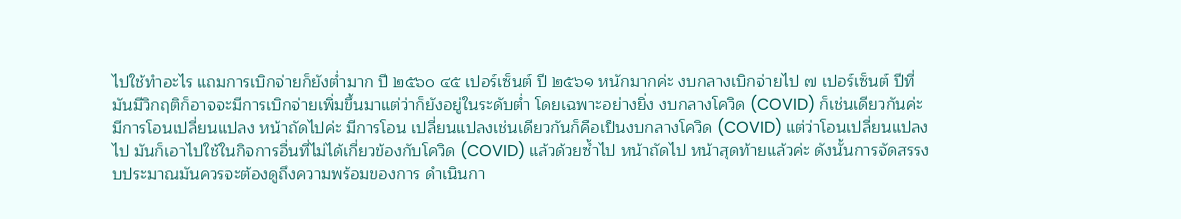ไปใช้ทำอะไร แถมการเบิกจ่ายก็ยังต่ำมาก ปี ๒๕๖๐ ๔๕ เปอร์เซ็นต์ ปี ๒๕๖๑ หนักมากค่ะ งบกลางเบิกจ่ายไป ๗ เปอร์เซ็นต์ ปีที่มันมีวิกฤติก็อาจจะมีการเบิกจ่ายเพิ่มขึ้นมาแต่ว่าก็ยังอยู่ในระดับต่ำ โดยเฉพาะอย่างยิ่ง งบกลางโควิด (COVID) ก็เช่นเดียวกันค่ะ มีการโอนเปลี่ยนแปลง หน้าถัดไปค่ะ มีการโอน เปลี่ยนแปลงเช่นเดียวกันก็คือเป็นงบกลางโควิด (COVID) แต่ว่าโอนเปลี่ยนแปลงไป มันก็เอาไปใช้ในกิจการอื่นที่ไม่ได้เกี่ยวข้องกับโควิด (COVID) แล้วด้วยซ้ำไป หน้าถัดไป หน้าสุดท้ายแล้วค่ะ ดังนั้นการจัดสรรงบประมาณมันควรจะต้องดูถึงความพร้อมของการ ดำเนินกา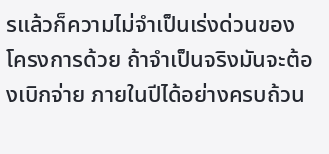รแล้วก็ความไม่จำเป็นเร่งด่วนของโครงการด้วย ถ้าจำเป็นจริงมันจะต้องเบิกจ่าย ภายในปีได้อย่างครบถ้วน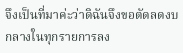จึงเป็นที่มาค่ะว่าดิฉันจึงขอตัดลดงบกลางในทุกรายการลง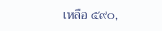เหลือ ๕๙๐,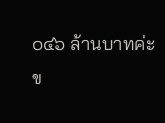๐๔๖ ล้านบาทค่ะ ข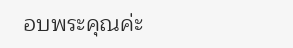อบพระคุณค่ะ